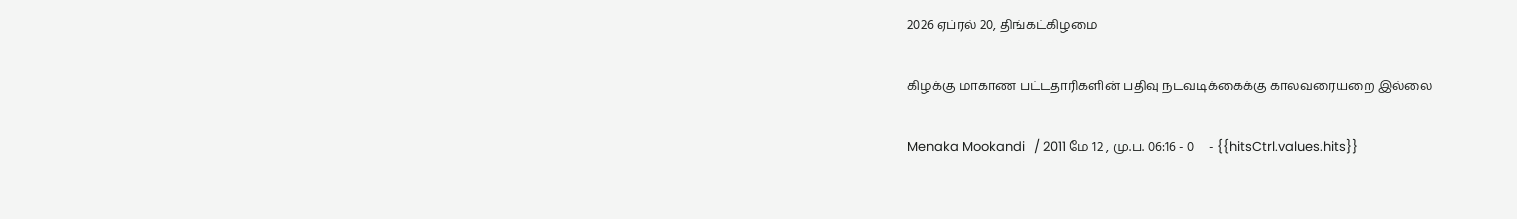2026 ஏப்ரல் 20, திங்கட்கிழமை

கிழக்கு மாகாண பட்டதாரிகளின் பதிவு நடவடிக்கைக்கு காலவரையறை இல்லை

Menaka Mookandi   / 2011 மே 12 , மு.ப. 06:16 - 0     - {{hitsCtrl.values.hits}}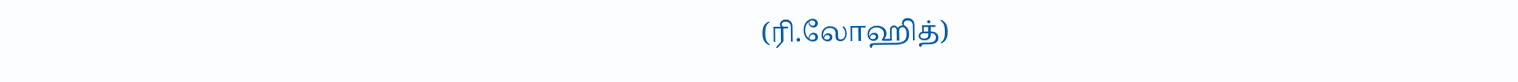(ரி.லோஹித்)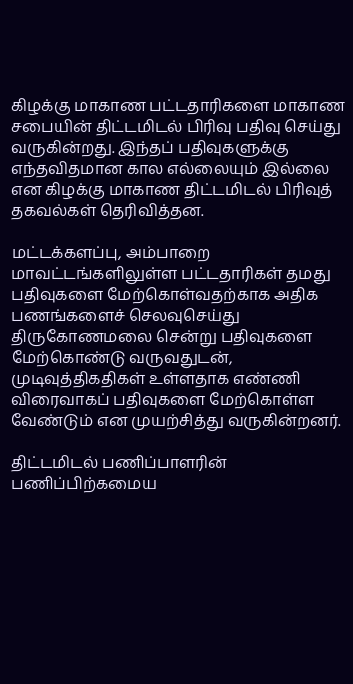கிழக்கு மாகாண பட்டதாரிகளை மாகாண சபையின் திட்டமிடல் பிரிவு பதிவு செய்து வருகின்றது. இந்தப் பதிவுகளுக்கு எந்தவிதமான கால எல்லையும் இல்லை என கிழக்கு மாகாண திட்டமிடல் பிரிவுத் தகவல்கள் தெரிவித்தன.

மட்டக்களப்பு, அம்பாறை மாவட்டங்களிலுள்ள பட்டதாரிகள் தமது பதிவுகளை மேற்கொள்வதற்காக அதிக பணங்களைச் செலவுசெய்து திருகோணமலை சென்று பதிவுகளை மேற்கொண்டு வருவதுடன், முடிவுத்திகதிகள் உள்ளதாக எண்ணி விரைவாகப் பதிவுகளை மேற்கொள்ள வேண்டும் என முயற்சித்து வருகின்றனர்.

திட்டமிடல் பணிப்பாளரின் பணிப்பிற்கமைய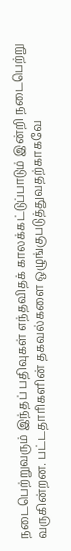நடைபெற்றுவரும் இந்தப் பதிவுகள் எந்தவிதக் காலக்கட்டுப்பாடும் இன்றி நடைபெற்று வருகின்றன. பட்டதாரிகளின் தகவல்களை ஒழுங்குபடுத்துவதற்காகவே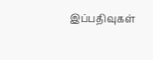இப்பதிவுகள்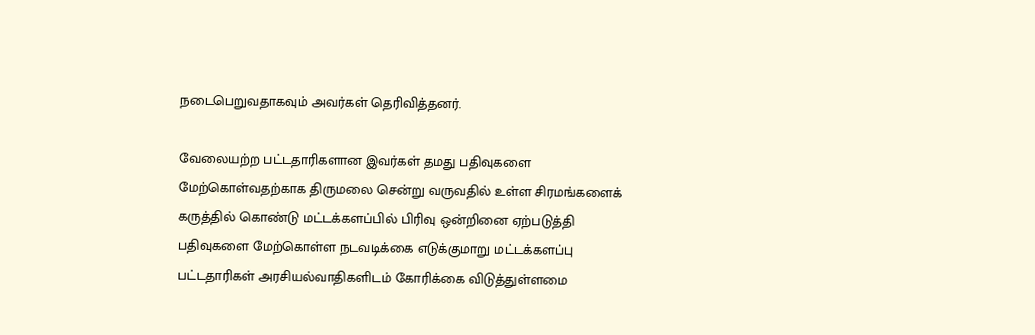நடைபெறுவதாகவும் அவர்கள் தெரிவித்தனர்.

வேலையற்ற பட்டதாரிகளான இவர்கள் தமது பதிவுகளை மேற்கொள்வதற்காக திருமலை சென்று வருவதில் உள்ள சிரமங்களைக் கருத்தில் கொண்டு மட்டக்களப்பில் பிரிவு ஒன்றினை ஏற்படுத்தி பதிவுகளை மேற்கொள்ள நடவடிக்கை எடுக்குமாறு மட்டக்களப்பு பட்டதாரிகள் அரசியல்வாதிகளிடம் கோரிக்கை விடுத்துள்ளமை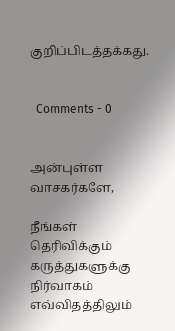குறிப்பிடத்தக்கது.


  Comments - 0


அன்புள்ள வாசகர்களே,

நீங்கள் தெரிவிக்கும் கருத்துகளுக்கு நிர்வாகம் எவ்விதத்திலும்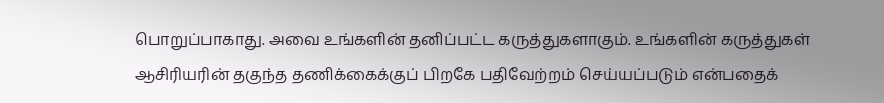பொறுப்பாகாது. அவை உங்களின் தனிப்பட்ட கருத்துகளாகும். உங்களின் கருத்துகள் ஆசிரியரின் தகுந்த தணிக்கைக்குப் பிறகே பதிவேற்றம் செய்யப்படும் என்பதைக்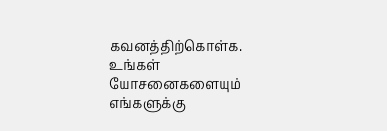கவனத்திற்கொள்க. உங்கள் யோசனைகளையும் எங்களுக்கு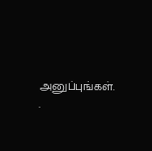அனுப்புங்கள். .